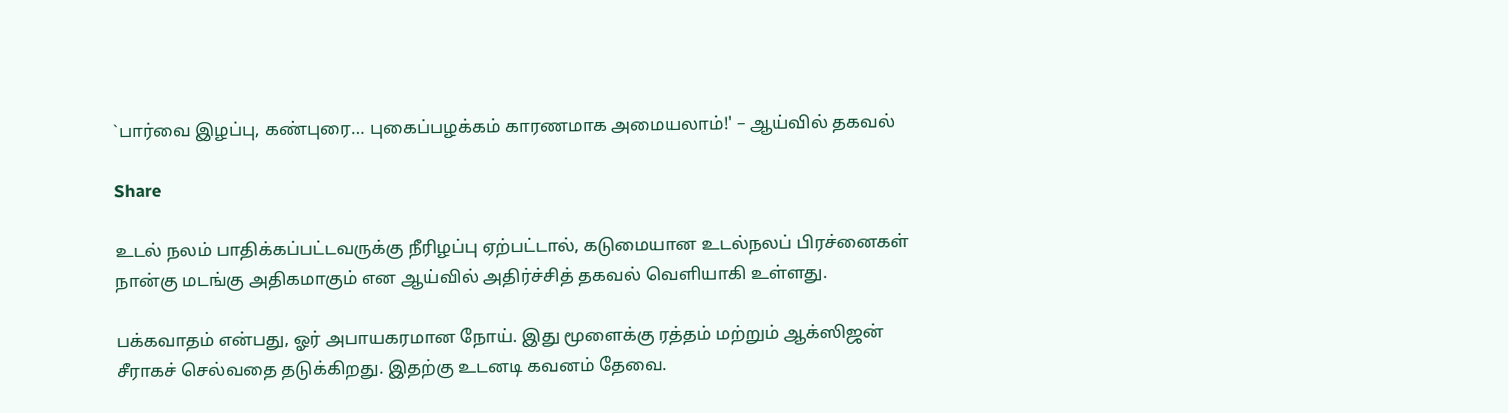`பார்வை இழப்பு, கண்புரை… புகைப்பழக்கம் காரணமாக அமையலாம்!' – ஆய்வில் தகவல்

Share

உடல் நலம் பாதிக்கப்பட்டவருக்கு நீரிழப்பு ஏற்பட்டால், கடுமையான உடல்நலப் பிரச்னைகள் நான்கு மடங்கு அதிகமாகும் என ஆய்வில் அதிர்ச்சித் தகவல் வெளியாகி உள்ளது.

பக்கவாதம் என்பது, ஓர் அபாயகரமான நோய். இது மூளைக்கு ரத்தம் மற்றும் ஆக்ஸிஜன் சீராகச் செல்வதை தடுக்கிறது. இதற்கு உடனடி கவனம் தேவை.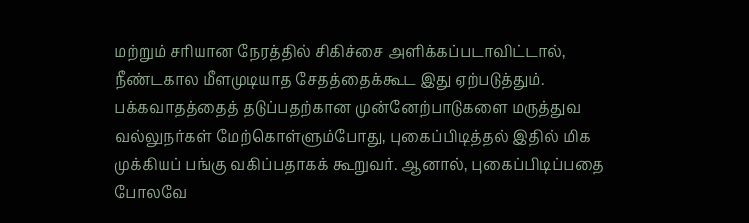மற்றும் சரியான நேரத்தில் சிகிச்சை அளிக்கப்படாவிட்டால், நீண்டகால மீளமுடியாத சேதத்தைக்கூட இது ஏற்படுத்தும். பக்கவாதத்தைத் தடுப்பதற்கான முன்னேற்பாடுகளை மருத்துவ வல்லுநர்கள் மேற்கொள்ளும்போது, புகைப்பிடித்தல் இதில் மிக முக்கியப் பங்கு வகிப்பதாகக் கூறுவர். ஆனால், புகைப்பிடிப்பதை போலவே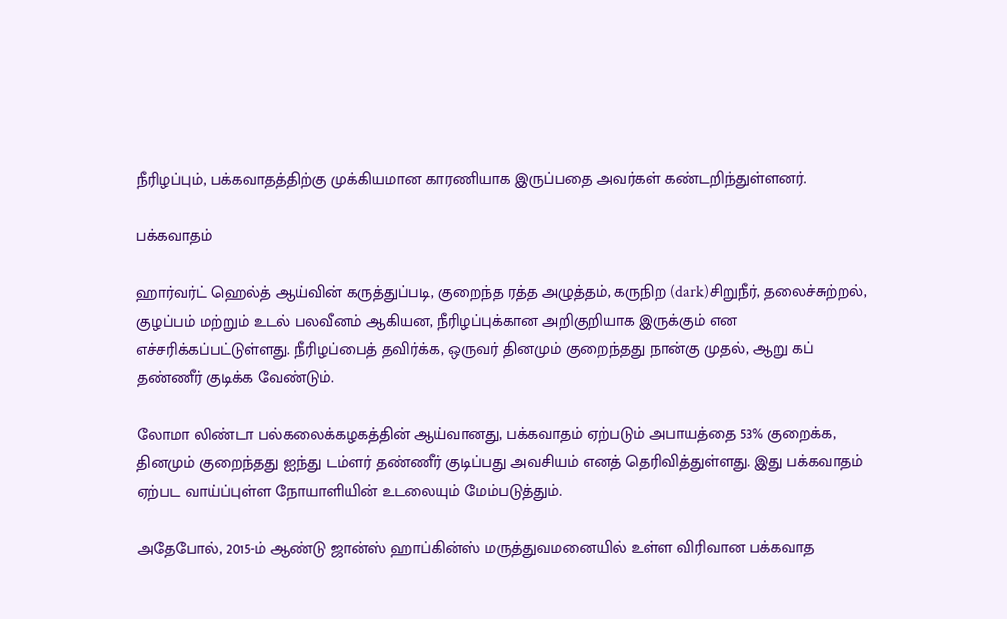நீரிழப்பும், பக்கவாதத்திற்கு முக்கியமான காரணியாக இருப்பதை அவர்கள் கண்டறிந்துள்ளனர்.

பக்கவாதம்

ஹார்வர்ட் ஹெல்த் ஆய்வின் கருத்துப்படி, குறைந்த ரத்த அழுத்தம், கருநிற (dark)சிறுநீர், தலைச்சுற்றல், குழப்பம் மற்றும் உடல் பலவீனம் ஆகியன, நீரிழப்புக்கான அறிகுறியாக இருக்கும் என எச்சரிக்கப்பட்டுள்ளது. நீரிழப்பைத் தவிர்க்க, ஒருவர் தினமும் குறைந்தது நான்கு முதல், ஆறு கப் தண்ணீர் குடிக்க வேண்டும்.

லோமா லிண்டா பல்கலைக்கழகத்தின் ஆய்வானது, பக்கவாதம் ஏற்படும் அபாயத்தை 53% குறைக்க, தினமும் குறைந்தது ஐந்து டம்ளர் தண்ணீர் குடிப்பது அவசியம் எனத் தெரிவித்துள்ளது. இது பக்கவாதம் ஏற்பட வாய்ப்புள்ள நோயாளியின் உடலையும் மேம்படுத்தும்.

அதேபோல், 2015-ம் ஆண்டு ஜான்ஸ் ஹாப்கின்ஸ் மருத்துவமனையில் உள்ள விரிவான பக்கவாத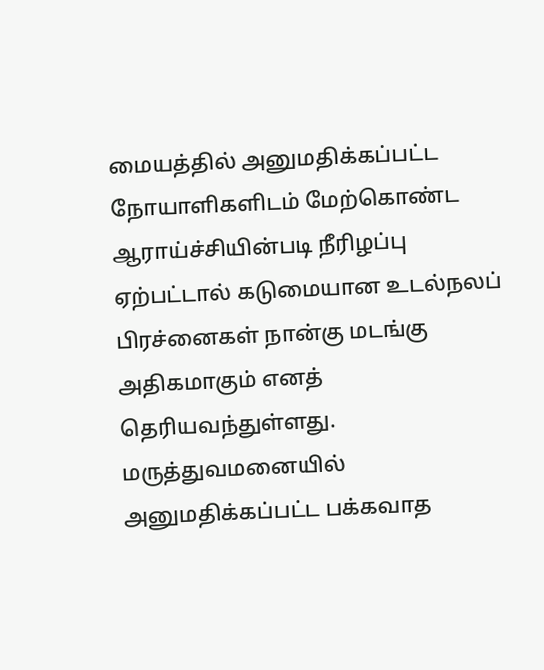மையத்தில் அனுமதிக்கப்பட்ட நோயாளிகளிடம் மேற்கொண்ட ஆராய்ச்சியின்படி நீரிழப்பு ஏற்பட்டால் கடுமையான உடல்நலப் பிரச்னைகள் நான்கு மடங்கு அதிகமாகும் எனத் தெரியவந்துள்ளது. மருத்துவமனையில் அனுமதிக்கப்பட்ட பக்கவாத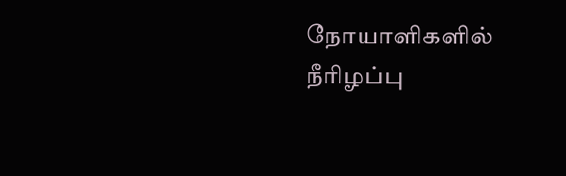நோயாளிகளில் நீரிழப்பு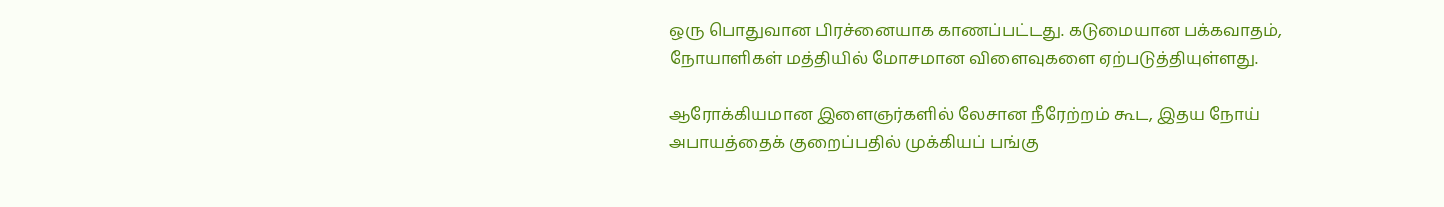ஒரு பொதுவான பிரச்னையாக காணப்பட்டது. கடுமையான பக்கவாதம், நோயாளிகள் மத்தியில் மோசமான விளைவுகளை ஏற்படுத்தியுள்ளது.

ஆரோக்கியமான இளைஞர்களில் லேசான நீரேற்றம் கூட, இதய நோய் அபாயத்தைக் குறைப்பதில் முக்கியப் பங்கு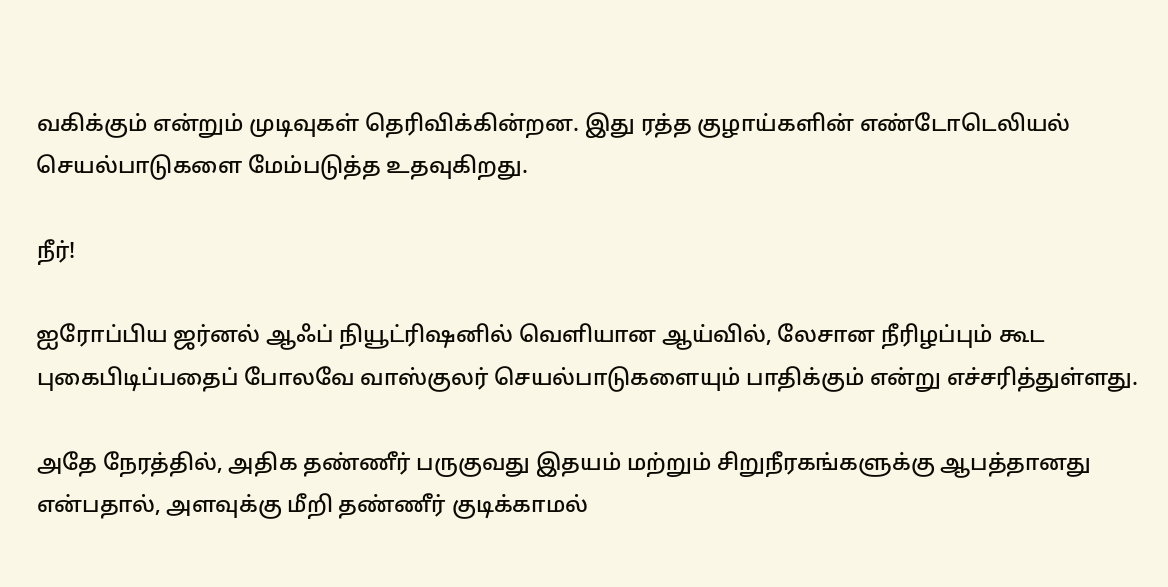வகிக்கும் என்றும் முடிவுகள் தெரிவிக்கின்றன. இது ரத்த குழாய்களின் எண்டோடெலியல் செயல்பாடுகளை மேம்படுத்த உதவுகிறது.

நீர்!

ஐரோப்பிய ஜர்னல் ஆஃப் நியூட்ரிஷனில் வெளியான ஆய்வில், லேசான நீரிழப்பும் கூட புகைபிடிப்பதைப் போலவே வாஸ்குலர் செயல்பாடுகளையும் பாதிக்கும் என்று எச்சரித்துள்ளது.

அதே நேரத்தில், அதிக தண்ணீர் பருகுவது இதயம் மற்றும் சிறுநீரகங்களுக்கு ஆபத்தானது என்பதால், அளவுக்கு மீறி தண்ணீர் குடிக்காமல்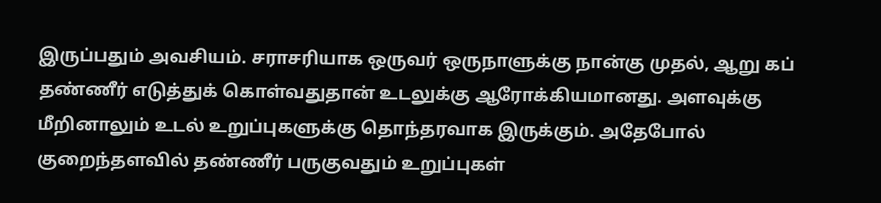இருப்பதும் அவசியம். சராசரியாக ஒருவர் ஒருநாளுக்கு நான்கு முதல், ஆறு கப் தண்ணீர் எடுத்துக் கொள்வதுதான் உடலுக்கு ஆரோக்கியமானது. அளவுக்கு மீறினாலும் உடல் உறுப்புகளுக்கு தொந்தரவாக இருக்கும். அதேபோல் குறைந்தளவில் தண்ணீர் பருகுவதும் உறுப்புகள்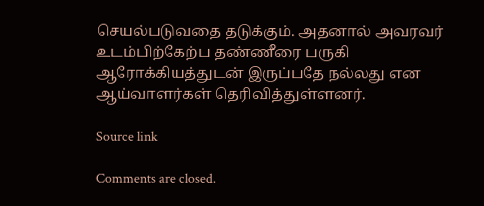செயல்படுவதை தடுக்கும். அதனால் அவரவர் உடம்பிற்கேற்ப தண்ணீரை பருகி ஆரோக்கியத்துடன் இருப்பதே நல்லது என ஆய்வாளர்கள் தெரிவித்துள்ளனர்.

Source link

Comments are closed.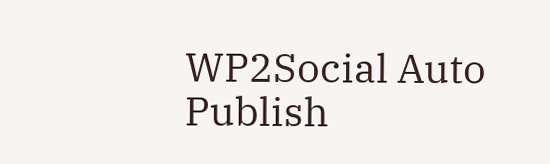WP2Social Auto Publish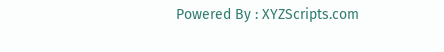Powered By : XYZScripts.com